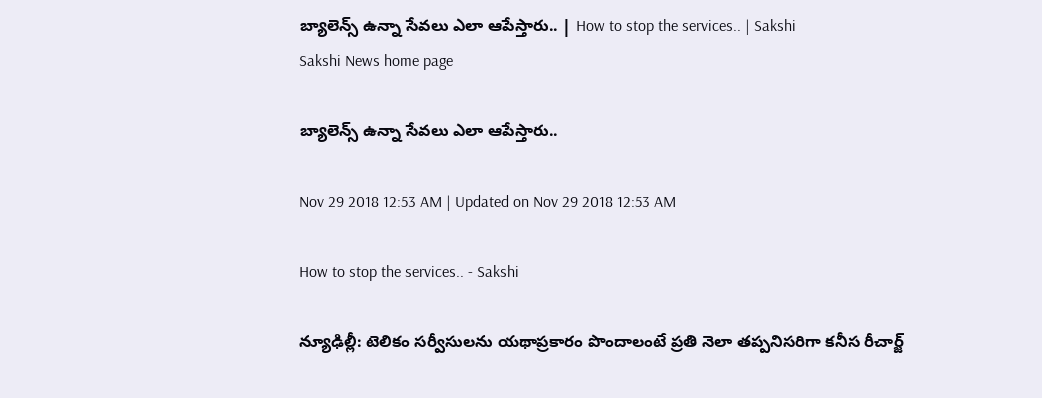బ్యాలెన్స్‌ ఉన్నా సేవలు ఎలా ఆపేస్తారు.. | How to stop the services.. | Sakshi
Sakshi News home page

బ్యాలెన్స్‌ ఉన్నా సేవలు ఎలా ఆపేస్తారు..

Nov 29 2018 12:53 AM | Updated on Nov 29 2018 12:53 AM

How to stop the services.. - Sakshi

న్యూఢిల్లీ: టెలికం సర్వీసులను యథాప్రకారం పొందాలంటే ప్రతి నెలా తప్పనిసరిగా కనీస రీచార్జ్‌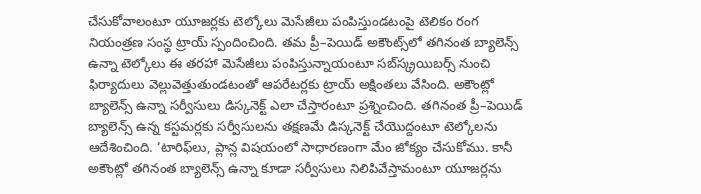చేసుకోవాలంటూ యూజర్లకు టెల్కోలు మెసేజీలు పంపిస్తుండటంపై టెలికం రంగ నియంత్రణ సంస్థ ట్రాయ్‌ స్పందించింది. తమ ప్రీ–పెయిడ్‌ అకౌంట్స్‌లో తగినంత బ్యాలెన్స్‌ ఉన్నా టెల్కోలు ఈ తరహా మెసేజీలు పంపిస్తున్నాయంటూ సబ్‌స్క్రయిబర్స్‌ నుంచి ఫిర్యాదులు వెల్లువెత్తుతుండటంతో ఆపరేటర్లకు ట్రాయ్‌ అక్షింతలు వేసింది. అకౌంట్లో బ్యాలెన్స్‌ ఉన్నా సర్వీసులు డిస్కనెక్ట్‌ ఎలా చేస్తారంటూ ప్రశ్నించింది. తగినంత ప్రీ–పెయిడ్‌ బ్యాలెన్స్‌ ఉన్న కస్టమర్లకు సర్వీసులను తక్షణమే డిస్కనెక్ట్‌ చేయొద్దంటూ టెల్కోలను ఆదేశించింది. ‘టారిఫ్‌లు, ప్లాన్ల విషయంలో సాధారణంగా మేం జోక్యం చేసుకోము. కానీ అకౌంట్లో తగినంత బ్యాలెన్స్‌ ఉన్నా కూడా సర్వీసులు నిలిపివేస్తామంటూ యూజర్లను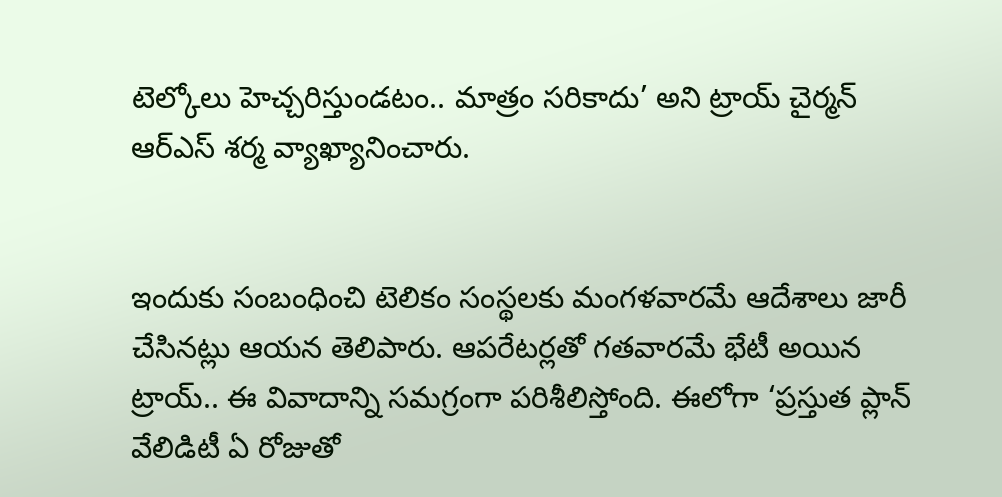టెల్కోలు హెచ్చరిస్తుండటం.. మాత్రం సరికాదు’ అని ట్రాయ్‌ చైర్మన్‌ ఆర్‌ఎస్‌ శర్మ వ్యాఖ్యానించారు.


ఇందుకు సంబంధించి టెలికం సంస్థలకు మంగళవారమే ఆదేశాలు జారీ చేసినట్లు ఆయన తెలిపారు. ఆపరేటర్లతో గతవారమే భేటీ అయిన ట్రాయ్‌.. ఈ వివాదాన్ని సమగ్రంగా పరిశీలిస్తోంది. ఈలోగా ‘ప్రస్తుత ప్లాన్‌ వేలిడిటీ ఏ రోజుతో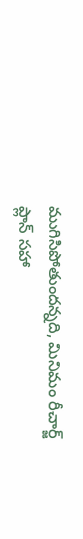ముగిసిపోతుందన్నది, మినిమం రీచార్జ్‌ ప్లాన్‌ సహా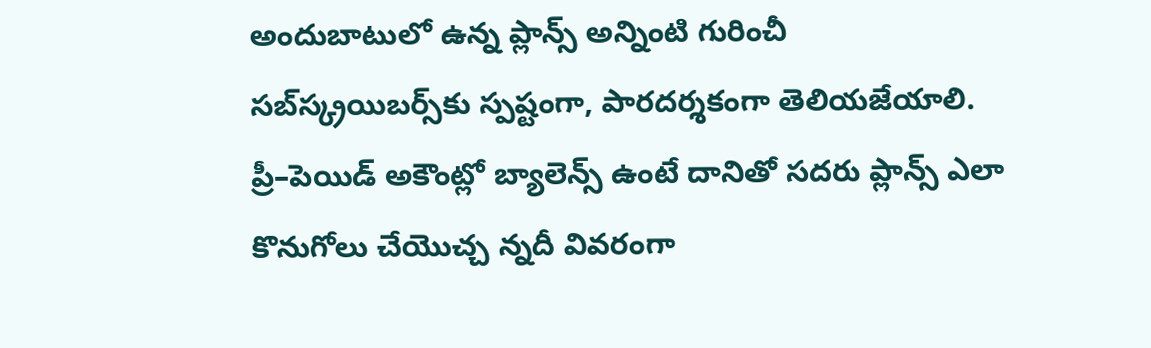అందుబాటులో ఉన్న ప్లాన్స్‌ అన్నింటి గురించీ సబ్‌స్క్రయిబర్స్‌కు స్పష్టంగా, పారదర్శకంగా తెలియజేయాలి. ప్రీ–పెయిడ్‌ అకౌంట్లో బ్యాలెన్స్‌ ఉంటే దానితో సదరు ప్లాన్స్‌ ఎలా కొనుగోలు చేయొచ్చ న్నదీ వివరంగా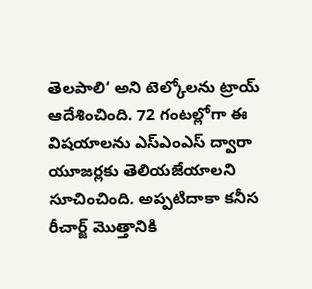తెలపాలి‘ అని టెల్కోలను ట్రాయ్‌ ఆదేశించింది. 72 గంటల్లోగా ఈ విషయాలను ఎస్‌ఎంఎస్‌ ద్వారా యూజర్లకు తెలియజేయాలని సూచించింది. అప్పటిదాకా కనీస రీచార్జ్‌ మొత్తానికి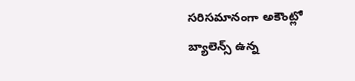సరిసమానంగా అకౌంట్లో బ్యాలెన్స్‌ ఉన్న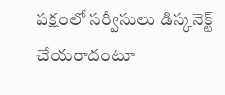పక్షంలో సర్వీసులు డిస్కనెక్ట్‌ చేయరాదంటూ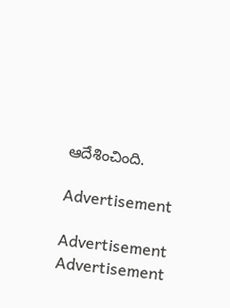ఆదేశించింది.

Advertisement

Advertisement
Advertisement